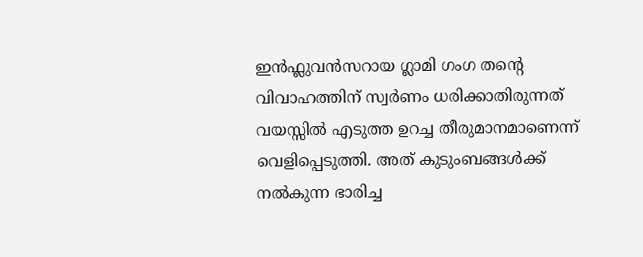ഇൻഫ്ലുവൻസറായ ഗ്ലാമി ഗംഗ തന്റെ വിവാഹത്തിന് സ്വർണം ധരിക്കാതിരുന്നത് വയസ്സിൽ എടുത്ത ഉറച്ച തീരുമാനമാണെന്ന് വെളിപ്പെടുത്തി. അത് കുടുംബങ്ങൾക്ക് നൽകുന്ന ഭാരിച്ച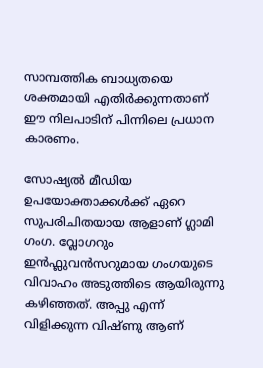സാമ്പത്തിക ബാധ്യതയെ ശക്തമായി എതിർക്കുന്നതാണ് ഈ നിലപാടിന് പിന്നിലെ പ്രധാന കാരണം.

സോഷ്യൽ മീഡിയ ഉപയോക്താക്കൾക്ക് ഏറെ സുപരിചിതയായ ആളാണ് ഗ്ലാമി ഗംഗ. വ്ലോഗറും ഇൻഫ്ലുവൻസറുമായ ഗംഗയുടെ വിവാഹം അടുത്തിടെ ആയിരുന്നു കഴിഞ്ഞത്. അപ്പു എന്ന് വിളിക്കുന്ന വിഷ്ണു ആണ്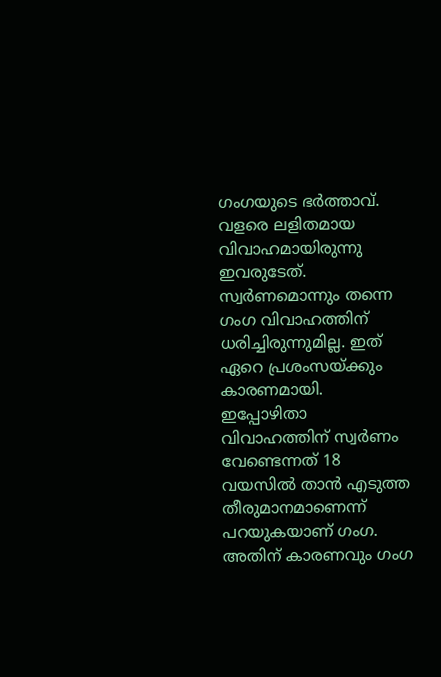ഗംഗയുടെ ഭർത്താവ്. വളരെ ലളിതമായ വിവാഹമായിരുന്നു ഇവരുടേത്. സ്വർണമൊന്നും തന്നെ ഗംഗ വിവാഹത്തിന് ധരിച്ചിരുന്നുമില്ല. ഇത് ഏറെ പ്രശംസയ്ക്കും കാരണമായി. ഇപ്പോഴിതാ വിവാഹത്തിന് സ്വർണം വേണ്ടെന്നത് 18 വയസിൽ താൻ എടുത്ത തീരുമാനമാണെന്ന് പറയുകയാണ് ഗംഗ. അതിന് കാരണവും ഗംഗ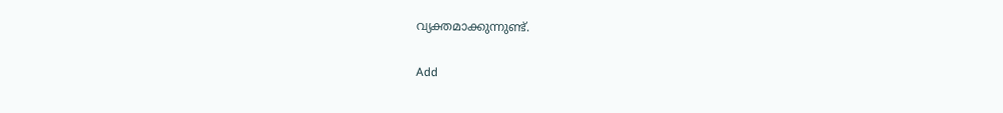വ്യക്തമാക്കുന്നുണ്ട്.

Add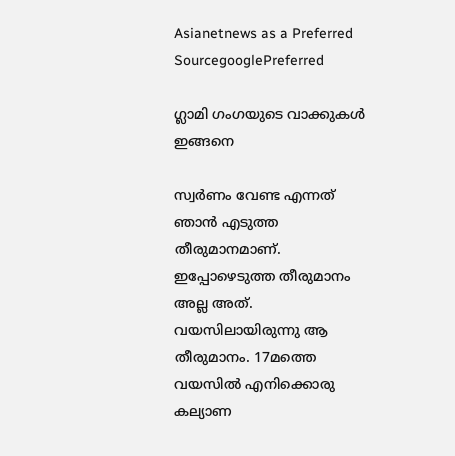Asianetnews as a Preferred SourcegooglePreferred

ഗ്ലാമി ഗംഗയുടെ വാക്കുകൾ ഇങ്ങനെ

സ്വര്‍ണം വേണ്ട എന്നത് ഞാൻ എടുത്ത തീരുമാനമാണ്. ഇപ്പോഴെടുത്ത തീരുമാനം അല്ല അത്. വയസിലായിരുന്നു ആ തീരുമാനം. 17മത്തെ വയസില്‍ എനിക്കൊരു കല്യാണ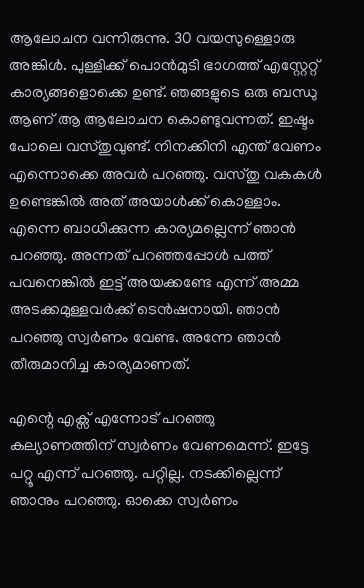ആലോചന വന്നിരുന്നു. 30 വയസുള്ളൊരു അങ്കിള്‍. പുള്ളിക്ക് പൊന്‍മുടി ഭാഗത്ത് എസ്റ്റേറ്റ് കാര്യങ്ങളൊക്കെ ഉണ്ട്. ഞങ്ങളുടെ ഒരു ബന്ധു ആണ് ആ ആലോചന കൊണ്ടുവന്നത്. ഇഷ്ടം പോലെ വസ്തുവുണ്ട്. നിനക്കിനി എന്ത് വേണം എന്നൊക്കെ അവര്‍ പറഞ്ഞു. വസ്തു വകകള്‍ ഉണ്ടെങ്കില്‍ അത് അയാള്‍ക്ക് കൊള്ളാം. എന്നെ ബാധിക്കുന്ന കാര്യമല്ലെന്ന് ഞാന്‍ പറഞ്ഞു. അന്നത് പറഞ്ഞപ്പോള്‍ പത്ത് പവനെങ്കില്‍ ഇട്ട് അയക്കണ്ടേ എന്ന് അമ്മ അടക്കമുള്ളവര്‍ക്ക് ടെന്‍ഷനായി. ഞാന്‍ പറഞ്ഞു സ്വര്‍ണം വേണ്ട. അന്നേ ഞാന്‍ തീരുമാനിച്ച കാര്യമാണത്.

എന്റെ എക്സ് എന്നോട് പറഞ്ഞു കല്യാണത്തിന് സ്വര്‍ണം വേണമെന്ന്. ഇട്ടേ പറ്റൂ എന്ന് പറഞ്ഞു. പറ്റില്ല. നടക്കില്ലെന്ന് ഞാനും പറഞ്ഞു. ഓക്കെ സ്വർണം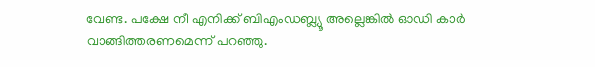വേണ്ട. പക്ഷേ നീ എനിക്ക് ബിഎംഡബ്ല്യൂ അല്ലെങ്കില്‍ ഓഡി കാര്‍ വാങ്ങിത്തരണമെന്ന് പറഞ്ഞു.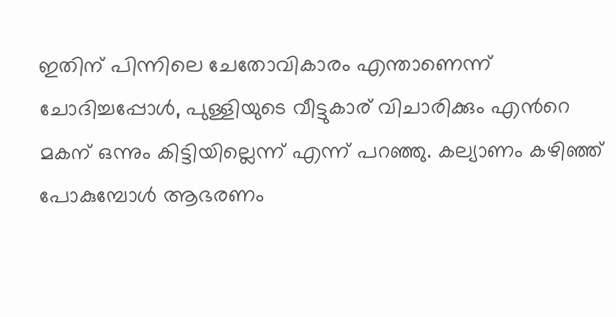ഇതിന് പിന്നിലെ ചേതോവികാരം എന്താണെന്ന് ചോദിച്ചപ്പോള്‍, പുള്ളിയുടെ വീട്ടുകാര് വിചാരിക്കും എന്‍റെ മകന് ഒന്നും കിട്ടിയില്ലെന്ന് എന്ന് പറഞ്ഞു. കല്യാണം കഴിഞ്ഞ് പോകുമ്പോള്‍ ആഭരണം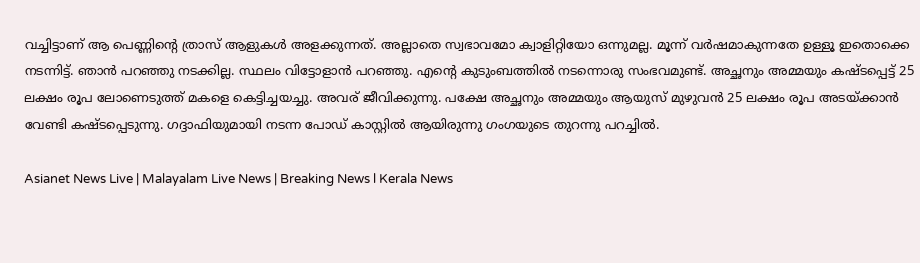വച്ചിട്ടാണ് ആ പെണ്ണിന്‍റെ ത്രാസ് ആളുകള്‍ അളക്കുന്നത്. അല്ലാതെ സ്വഭാവമോ ക്വാളിറ്റിയോ ഒന്നുമല്ല. മൂന്ന് വര്‍ഷമാകുന്നതേ ഉള്ളൂ ഇതൊക്കെ നടന്നിട്ട്. ഞാന്‍ പറഞ്ഞു നടക്കില്ല. സ്ഥലം വിട്ടോളാന്‍ പറഞ്ഞു. എന്‍റെ കുടുംബത്തില്‍ നടന്നൊരു സംഭവമുണ്ട്. അച്ഛനും അമ്മയും കഷ്ടപ്പെട്ട് 25 ലക്ഷം രൂപ ലോണെടുത്ത് മകളെ കെട്ടിച്ചയച്ചു. അവര് ജീവിക്കുന്നു. പക്ഷേ അച്ഛനും അമ്മയും ആയുസ് മുഴുവന്‍ 25 ലക്ഷം രൂപ അടയ്ക്കാന്‍ വേണ്ടി കഷ്ടപ്പെടുന്നു. ഗദ്ദാഫിയുമായി നടന്ന പോഡ് കാസ്റ്റിൽ ആയിരുന്നു ഗംഗയുടെ തുറന്നു പറച്ചിൽ.

Asianet News Live | Malayalam Live News | Breaking News l Kerala News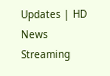Updates | HD News Streaming